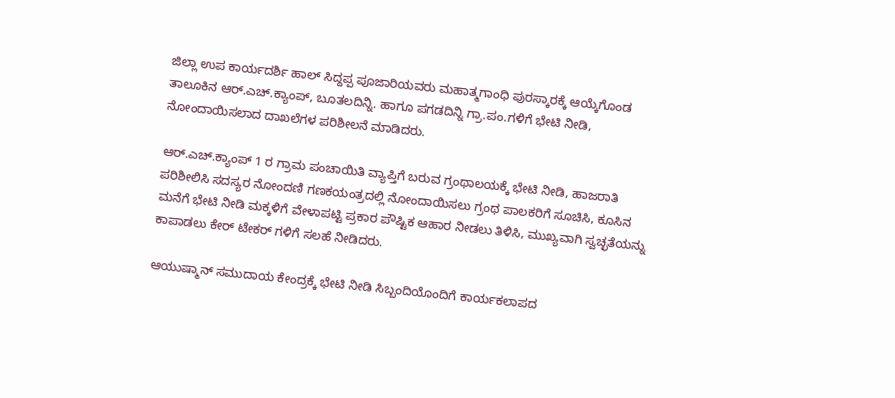ಜಿಲ್ಲಾ ಉಪ ಕಾರ್ಯದರ್ಶಿ ಹಾಲ್ ಸಿದ್ದಪ್ಪ ಪೂಜಾರಿಯವರು ಮಹಾತ್ಮಗಾಂಧಿ ಪುರಸ್ಕಾರಕ್ಕೆ ಆಯ್ಕೆಗೊಂಡ ತಾಲೂಕಿನ ಆರ್.ಎಚ್.ಕ್ಯಾಂಪ್, ಬೂತಲದಿನ್ನಿ. ಹಾಗೂ ಪಗಡದಿನ್ನಿ ಗ್ರಾ.ಪಂ.ಗಳಿಗೆ ಭೇಟಿ ನೀಡಿ, ನೋಂದಾಯಿಸಲಾದ ದಾಖಲೆಗಳ ಪರಿಶೀಲನೆ ಮಾಡಿದರು.

ಆರ್.ಎಚ್.ಕ್ಯಾಂಪ್ 1 ರ ಗ್ರಾಮ ಪಂಚಾಯಿತಿ ವ್ಯಾಪ್ತಿಗೆ ಬರುವ ಗ್ರಂಥಾಲಯಕ್ಕೆ ಭೇಟಿ ನೀಡಿ, ಹಾಜರಾತಿ ಪರಿಶೀಲಿಸಿ ಸದಸ್ಯರ ನೋಂದಣಿ ಗಣಕಯಂತ್ರದಲ್ಲಿ ನೋಂದಾಯಿಸಲು ಗ್ರಂಥ ಪಾಲಕರಿಗೆ ಸೂಚಿಸಿ, ಕೂಸಿನ ಮನೆಗೆ ಭೇಟಿ ನೀಡಿ ಮಕ್ಕಳಿಗೆ ವೇಳಾಪಟ್ಟಿ ಪ್ರಕಾರ ಪೌಷ್ಟಿಕ ಆಹಾರ ನೀಡಲು ತಿಳಿಸಿ, ಮುಖ್ಯವಾಗಿ ಸ್ವಚ್ಛತೆಯನ್ನು ಕಾಪಾಡಲು ಕೇರ್ ಟೇಕರ್ ಗಳಿಗೆ ಸಲಹೆ ನೀಡಿದರು.

ಆಯುಷ್ಮಾನ್ ಸಮುದಾಯ ಕೇಂದ್ರಕ್ಕೆ ಭೇಟಿ ನೀಡಿ ಸಿಬ್ಬಂದಿಯೊಂದಿಗೆ ಕಾರ್ಯಕಲಾಪದ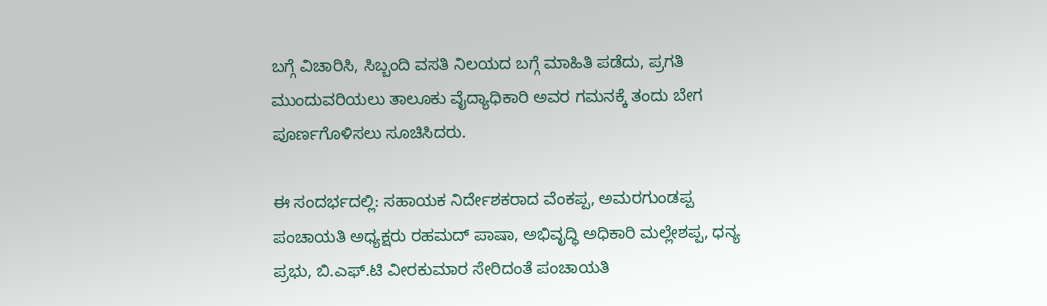ಬಗ್ಗೆ ವಿಚಾರಿಸಿ, ಸಿಬ್ಬಂದಿ ವಸತಿ ನಿಲಯದ ಬಗ್ಗೆ ಮಾಹಿತಿ ಪಡೆದು, ಪ್ರಗತಿ ಮುಂದುವರಿಯಲು ತಾಲೂಕು ವೈದ್ಯಾಧಿಕಾರಿ ಅವರ ಗಮನಕ್ಕೆ ತಂದು ಬೇಗ ಪೂರ್ಣಗೊಳಿಸಲು ಸೂಚಿಸಿದರು.

ಈ ಸಂದರ್ಭದಲ್ಲಿ: ಸಹಾಯಕ ನಿರ್ದೇಶಕರಾದ ವೆಂಕಪ್ಪ, ಅಮರಗುಂಡಪ್ಪ ಪಂಚಾಯತಿ ಅಧ್ಯಕ್ಷರು ರಹಮದ್ ಪಾಷಾ, ಅಭಿವೃದ್ಧಿ ಅಧಿಕಾರಿ ಮಲ್ಲೇಶಪ್ಪ, ಧನ್ಯ ಪ್ರಭು, ಬಿ.ಎಫ್.ಟಿ ವೀರಕುಮಾರ ಸೇರಿದಂತೆ ಪಂಚಾಯತಿ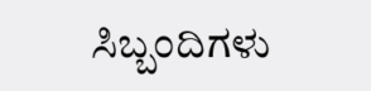ಸಿಬ್ಬಂದಿಗಳು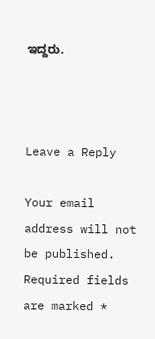ಇದ್ದರು.



Leave a Reply

Your email address will not be published. Required fields are marked *